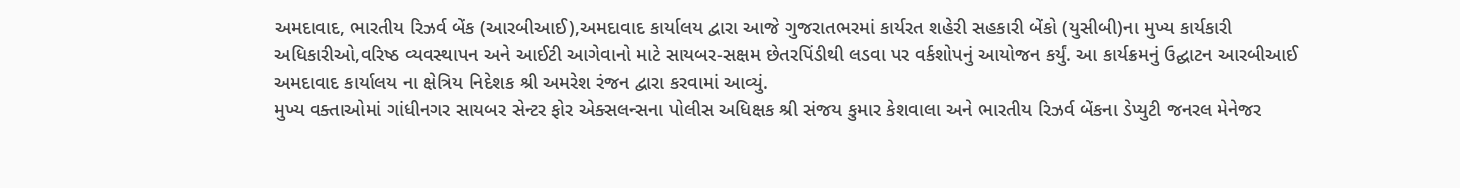અમદાવાદ, ભારતીય રિઝર્વ બેંક (આરબીઆઈ),અમદાવાદ કાર્યાલય દ્વારા આજે ગુજરાતભરમાં કાર્યરત શહેરી સહકારી બેંકો (યુસીબી)ના મુખ્ય કાર્યકારી અધિકારીઓ,વરિષ્ઠ વ્યવસ્થાપન અને આઈટી આગેવાનો માટે સાયબર-સક્ષમ છેતરપિંડીથી લડવા પર વર્કશોપનું આયોજન કર્યું. આ કાર્યક્રમનું ઉદ્ઘાટન આરબીઆઈ અમદાવાદ કાર્યાલય ના ક્ષેત્રિય નિદેશક શ્રી અમરેશ રંજન દ્વારા કરવામાં આવ્યું.
મુખ્ય વક્તાઓમાં ગાંધીનગર સાયબર સેન્ટર ફોર એક્સલન્સના પોલીસ અધિક્ષક શ્રી સંજય કુમાર કેશવાલા અને ભારતીય રિઝર્વ બેંકના ડેપ્યુટી જનરલ મેનેજર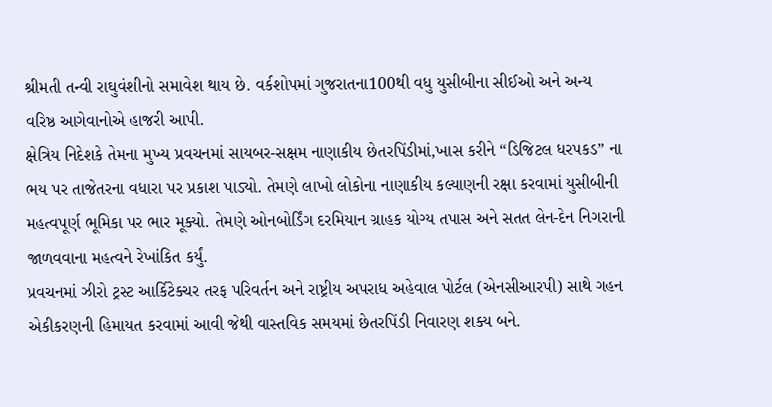શ્રીમતી તન્વી રાઘુવંશીનો સમાવેશ થાય છે. વર્કશોપમાં ગુજરાતના100થી વધુ યુસીબીના સીઈઓ અને અન્ય વરિષ્ઠ આગેવાનોએ હાજરી આપી.
ક્ષેત્રિય નિદેશકે તેમના મુખ્ય પ્રવચનમાં સાયબર-સક્ષમ નાણાકીય છેતરપિંડીમાં,ખાસ કરીને “ડિજિટલ ધરપકડ” ના ભય પર તાજેતરના વધારા પર પ્રકાશ પાડ્યો. તેમણે લાખો લોકોના નાણાકીય કલ્યાણની રક્ષા કરવામાં યુસીબીની મહત્વપૂર્ણ ભૂમિકા પર ભાર મૂક્યો. તેમણે ઓનબોર્ડિંગ દરમિયાન ગ્રાહક યોગ્ય તપાસ અને સતત લેન-દેન નિગરાની જાળવવાના મહત્વને રેખાંકિત કર્યું.
પ્રવચનમાં ઝીરો ટ્રસ્ટ આર્કિટેક્ચર તરફ પરિવર્તન અને રાષ્ટ્રીય અપરાધ અહેવાલ પોર્ટલ (એનસીઆરપી) સાથે ગહન એકીકરણની હિમાયત કરવામાં આવી જેથી વાસ્તવિક સમયમાં છેતરપિંડી નિવારણ શક્ય બને.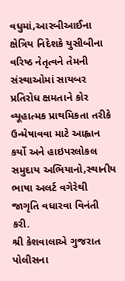વધુમાં,આરબીઆઈના ક્ષેત્રિય નિદેશકે યુસીબીના વરિષ્ઠ નેતૃત્વને તેમની સંસ્થાઓમાં સાયબર પ્રતિરોધ ક્ષમતાને કોર વ્યૂહાત્મક પ્રાથમિકતા તરીકે ઉન્મેષાવવા માટે આહ્વાન કર્યો અને હાઇપરલોકલ સમુદાય અભિયાનો,સ્થાનીય ભાષા અલર્ટ વગેરેથી જાગૃતિ વધારવા વિનંતી કરી.
શ્રી કેશવાલાએ ગુજરાત પોલીસના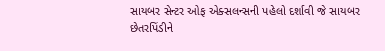સાયબર સેન્ટર ઓફ એક્સલન્સની પહેલો દર્શાવી જે સાયબર છેતરપિંડીને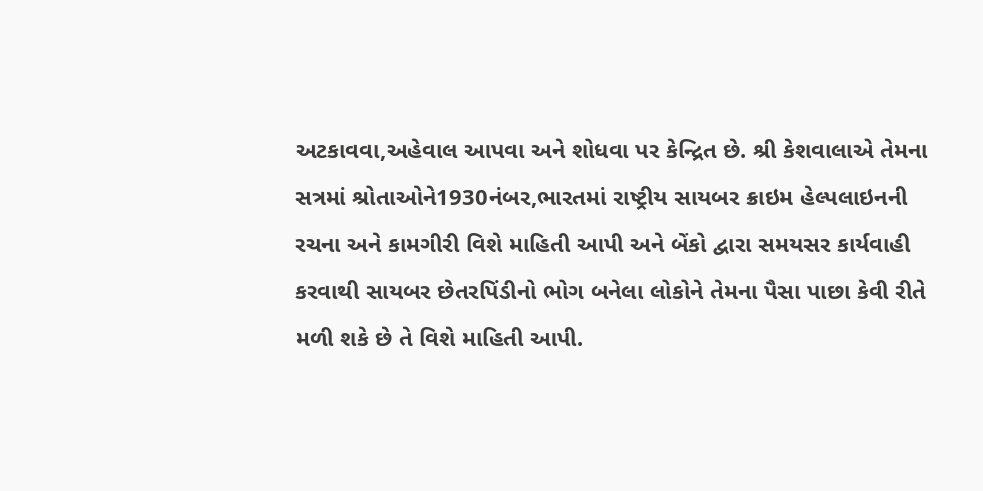અટકાવવા,અહેવાલ આપવા અને શોધવા પર કેન્દ્રિત છે. શ્રી કેશવાલાએ તેમના સત્રમાં શ્રોતાઓને1930નંબર,ભારતમાં રાષ્ટ્રીય સાયબર ક્રાઇમ હેલ્પલાઇનની રચના અને કામગીરી વિશે માહિતી આપી અને બેંકો દ્વારા સમયસર કાર્યવાહી કરવાથી સાયબર છેતરપિંડીનો ભોગ બનેલા લોકોને તેમના પૈસા પાછા કેવી રીતે મળી શકે છે તે વિશે માહિતી આપી.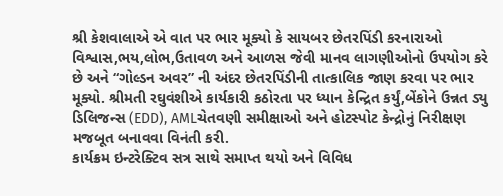શ્રી કેશવાલાએ એ વાત પર ભાર મૂક્યો કે સાયબર છેતરપિંડી કરનારાઓ વિશ્વાસ,ભય,લોભ,ઉતાવળ અને આળસ જેવી માનવ લાગણીઓનો ઉપયોગ કરે છે અને “ગોલ્ડન અવર” ની અંદર છેતરપિંડીની તાત્કાલિક જાણ કરવા પર ભાર મૂક્યો. શ્રીમતી રઘુવંશીએ કાર્યકારી કઠોરતા પર ધ્યાન કેન્દ્રિત કર્યું,બેંકોને ઉન્નત ડ્યુ ડિલિજન્સ (EDD), AMLચેતવણી સમીક્ષાઓ અને હોટસ્પોટ કેન્દ્રોનું નિરીક્ષણ મજબૂત બનાવવા વિનંતી કરી.
કાર્યક્રમ ઇન્ટરેક્ટિવ સત્ર સાથે સમાપ્ત થયો અને વિવિધ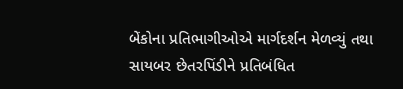બેંકોના પ્રતિભાગીઓએ માર્ગદર્શન મેળવ્યું તથા સાયબર છેતરપિંડીને પ્રતિબંધિત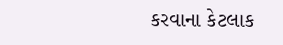કરવાના કેટલાક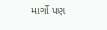માર્ગો પણ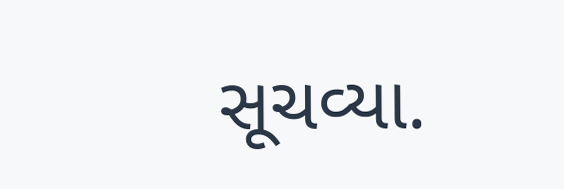સૂચવ્યા.